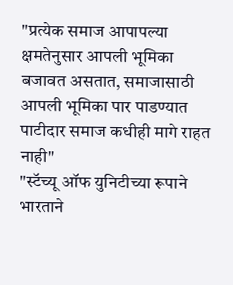"प्रत्येक समाज आपापल्या क्षमतेनुसार आपली भूमिका बजावत असतात, समाजासाठी आपली भूमिका पार पाडण्यात पाटीदार समाज कधीही मागे राहत नाही"
"स्टॅच्यू ऑफ युनिटीच्या रूपाने भारताने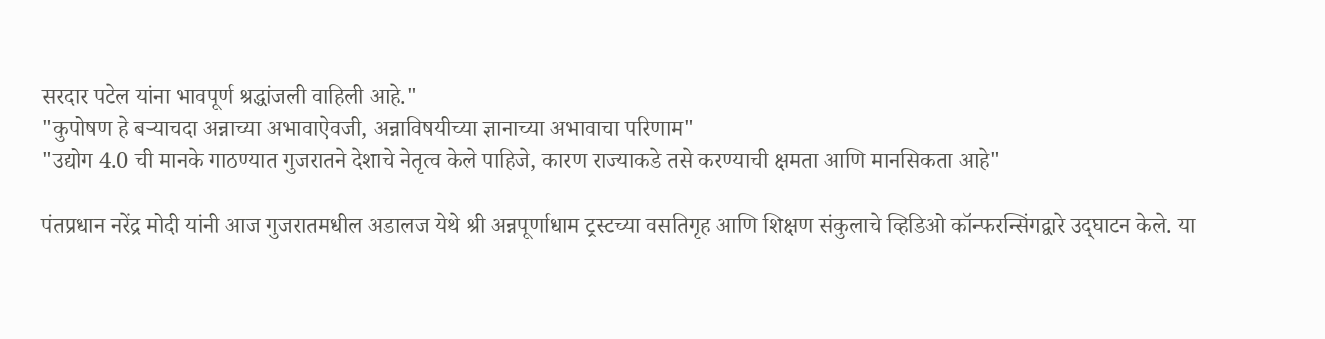सरदार पटेल यांना भावपूर्ण श्रद्धांजली वाहिली आहे."
"कुपोषण हे बऱ्याचदा अन्नाच्या अभावाऐवजी, अन्नाविषयीच्या ज्ञानाच्या अभावाचा परिणाम"
"उद्योग 4.0 ची मानके गाठण्यात गुजरातने देशाचे नेतृत्व केले पाहिजे, कारण राज्याकडे तसे करण्याची क्षमता आणि मानसिकता आहे"

पंतप्रधान नरेंद्र मोदी यांनी आज गुजरातमधील अडालज येथे श्री अन्नपूर्णाधाम ट्रस्टच्या वसतिगृह आणि शिक्षण संकुलाचे व्हिडिओ कॉन्फरन्सिंगद्वारे उद्‌घाटन केले. या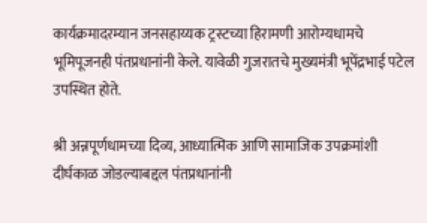कार्यक्रमादरम्यान जनसहाय्यक ट्रस्टच्या हिरामणी आरोग्यधामचे भूमिपूजनही पंतप्रधानांनी केले. यावेळी गुजरातचे मुख्यमंत्री भूपेंद्रभाई पटेल उपस्थित होते.

श्री अन्नपूर्णधामच्या दिव्य, आध्यात्मिक आणि सामाजिक उपक्रमांशी दीर्घकाळ जोडल्याबद्दल पंतप्रधानांनी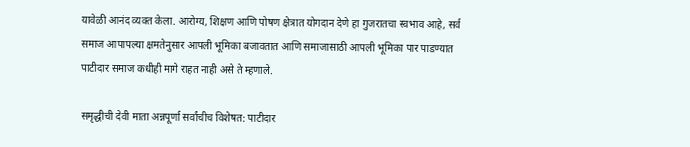यावेळी आनंद व्यक्त केला. आरोग्य, शिक्षण आणि पोषण क्षेत्रात योगदान देणे हा गुजरातचा स्वभाव आहे, सर्व समाज आपापल्या क्षमतेनुसार आपली भूमिका बजावतात आणि समाजासाठी आपली भूमिका पार पाडण्यात पाटीदार समाज कधीही मागे राहत नाही असे ते म्हणाले.

समृद्धीची देवी माता अन्नपूर्णा सर्वांचीच विशेषत: पाटीदार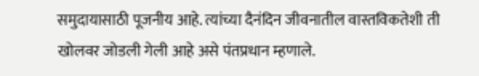समुदायासाठी पूजनीय आहे. त्यांच्या दैनंदिन जीवनातील वास्तविकतेशी ती खोलवर जोडली गेली आहे असे पंतप्रधान म्हणाले.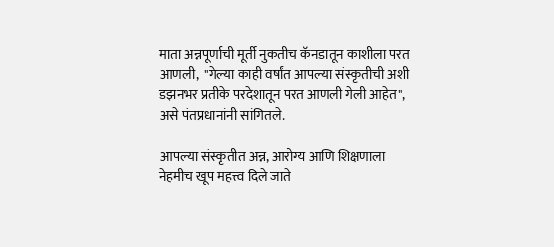माता अन्नपूर्णाची मूर्ती नुकतीच कॅनडातून काशीला परत आणली,  "गेल्या काही वर्षांत आपल्या संस्कृतीची अशी डझनभर प्रतीके परदेशातून परत आणली गेली आहेत", असे पंतप्रधानांनी सांगितले.

आपल्या संस्कृतीत अन्न, आरोग्य आणि शिक्षणाला नेहमीच खूप महत्त्व दिले जाते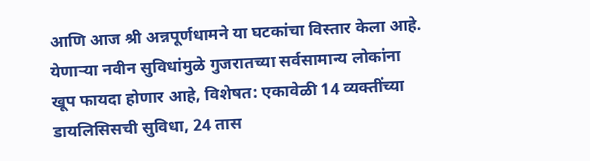आणि आज श्री अन्नपूर्णधामने या घटकांचा विस्तार केला आहे.  येणाऱ्या नवीन सुविधांमुळे गुजरातच्या सर्वसामान्य लोकांना खूप फायदा होणार आहे, विशेषत: एकावेळी 14 व्यक्तींच्या डायलिसिसची सुविधा, 24 तास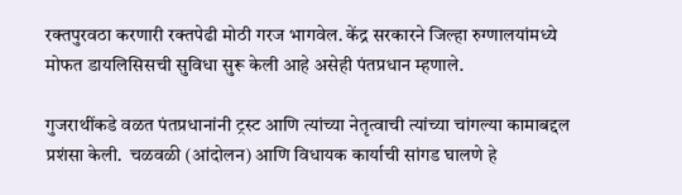रक्तपुरवठा करणारी रक्तपेढी मोठी गरज भागवेल. केंद्र सरकारने जिल्हा रुग्णालयांमध्ये मोफत डायलिसिसची सुविधा सुरू केली आहे असेही पंतप्रधान म्हणाले.

गुजराथींकडे वळत पंतप्रधानांनी ट्रस्ट आणि त्यांच्या नेतृत्वाची त्यांच्या चांगल्या कामाबद्दल प्रशंसा केली.  चळवळी (आंदोलन) आणि विधायक कार्याची सांगड घालणे हे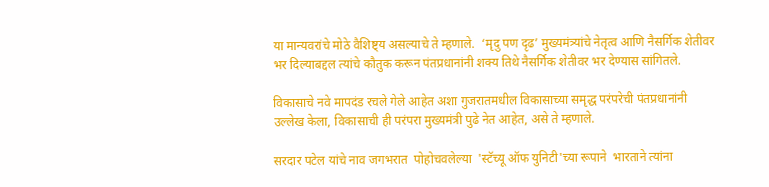या मान्यवरांचे मोठे वैशिष्ट्य असल्याचे ते म्हणाले.  ‘मृदु पण दृढ’ मुख्यमंत्र्यांचे नेतृत्व आणि नैसर्गिक शेतीवर भर दिल्याबद्दल त्यांचे कौतुक करून पंतप्रधानांनी शक्य तिथे नैसर्गिक शेतीवर भर देण्यास सांगितले.

विकासाचे नवे मापदंड रचले गेले आहेत अशा गुजरातमधील विकासाच्या समृद्ध परंपरेची पंतप्रधानांनी उल्लेख केला, विकासाची ही परंपरा मुख्यमंत्री पुढे नेत आहेत, असे ते म्हणाले.

सरदार पटेल यांचे नाव जगभरात  पोहोचवलेल्या  'स्टॅच्यू ऑफ युनिटी'च्या रूपाने  भारताने त्यांना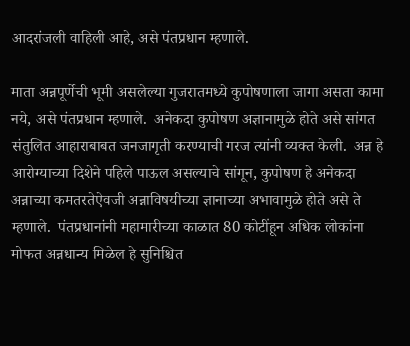आदरांजली वाहिली आहे, असे पंतप्रधान म्हणाले.

माता अन्नपूर्णेची भूमी असलेल्या गुजरातमध्ये कुपोषणाला जागा असता कामा नये, असे पंतप्रधान म्हणाले.  अनेकदा कुपोषण अज्ञानामुळे होते असे सांगत संतुलित आहाराबाबत जनजागृती करण्याची गरज त्यांनी व्यक्त केली.  अन्न हे आरोग्याच्या दिशेने पहिले पाऊल असल्याचे सांगून, कुपोषण हे अनेकदा अन्नाच्या कमतरतेऐवजी अन्नाविषयीच्या ज्ञानाच्या अभावामुळे होते असे ते म्हणाले.  पंतप्रधानांनी महामारीच्या काळात 80 कोटींहून अधिक लोकांना मोफत अन्नधान्य मिळेल हे सुनिश्चित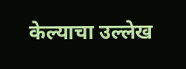केल्याचा उल्लेख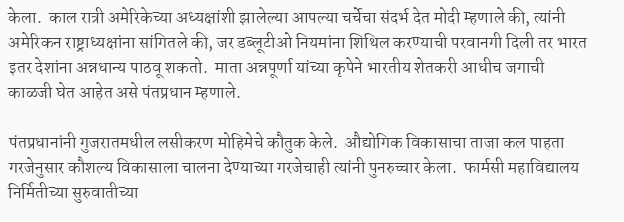केला.  काल रात्री अमेरिकेच्या अध्यक्षांशी झालेल्या आपल्या चर्चेचा संदर्भ देत मोदी म्हणाले की, त्यांनी अमेरिकन राष्ट्राध्यक्षांना सांगितले की, जर डब्लूटीओ नियमांना शिथिल करण्याची परवानगी दिली तर भारत इतर देशांना अन्नधान्य पाठवू शकतो.  माता अन्नपूर्णा यांच्या कृपेने भारतीय शेतकरी आधीच जगाची काळजी घेत आहेत असे पंतप्रधान म्हणाले.

पंतप्रधानांनी गुजरातमधील लसीकरण मोहिमेचे कौतुक केले.  औद्योगिक विकासाचा ताजा कल पाहता गरजेनुसार कौशल्य विकासाला चालना देण्याच्या गरजेचाही त्यांनी पुनरुच्चार केला.  फार्मसी महाविद्यालय निर्मितीच्या सुरुवातीच्या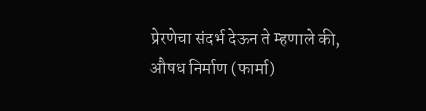प्रेरणेचा संदर्भ देऊन ते म्हणाले की, औषध निर्माण (फार्मा)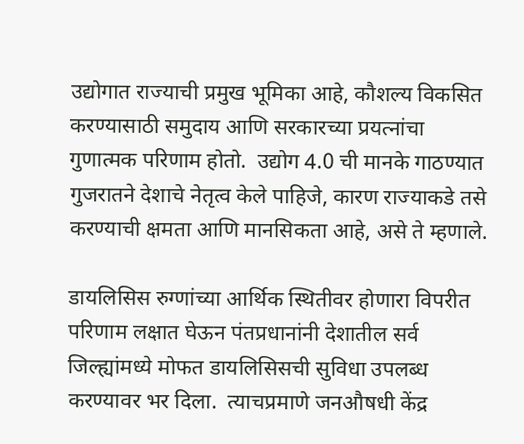उद्योगात राज्याची प्रमुख भूमिका आहे, कौशल्य विकसित करण्यासाठी समुदाय आणि सरकारच्या प्रयत्नांचा गुणात्मक परिणाम होतो.  उद्योग 4.0 ची मानके गाठण्यात गुजरातने देशाचे नेतृत्व केले पाहिजे, कारण राज्याकडे तसे करण्याची क्षमता आणि मानसिकता आहे, असे ते म्हणाले.

डायलिसिस रुग्णांच्या आर्थिक स्थितीवर होणारा विपरीत परिणाम लक्षात घेऊन पंतप्रधानांनी देशातील सर्व जिल्ह्यांमध्ये मोफत डायलिसिसची सुविधा उपलब्ध करण्यावर भर दिला.  त्याचप्रमाणे जनऔषधी केंद्र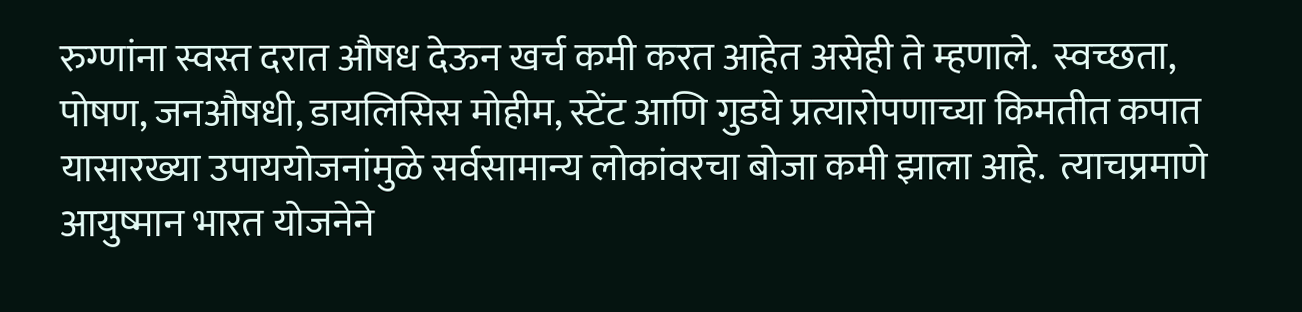रुग्णांना स्वस्त दरात औषध देऊन खर्च कमी करत आहेत असेही ते म्हणाले.  स्वच्छता, पोषण, जनऔषधी, डायलिसिस मोहीम, स्टेंट आणि गुडघे प्रत्यारोपणाच्या किमतीत कपात यासारख्या उपाययोजनांमुळे सर्वसामान्य लोकांवरचा बोजा कमी झाला आहे.  त्याचप्रमाणे आयुष्मान भारत योजनेने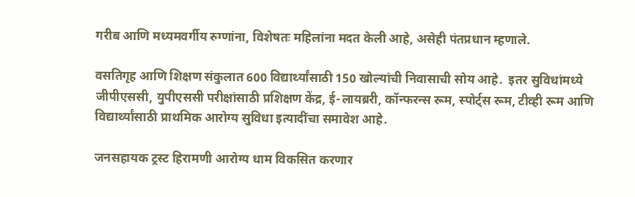गरीब आणि मध्यमवर्गीय रुग्णांना, विशेषतः महिलांना मदत केली आहे, असेही पंतप्रधान म्हणाले.

वसतिगृह आणि शिक्षण संकुलात 600 विद्यार्थ्यांसाठी 150 खोल्यांची निवासाची सोय आहे.  इतर सुविधांमध्ये जीपीएससी, युपीएससी परीक्षांसाठी प्रशिक्षण केंद्र, ई-लायब्ररी, कॉन्फरन्स रूम, स्पोर्ट्स रूम, टीव्ही रूम आणि विद्यार्थ्यांसाठी प्राथमिक आरोग्य सुविधा इत्यादींचा समावेश आहे.

जनसहायक ट्रस्ट हिरामणी आरोग्य धाम विकसित करणार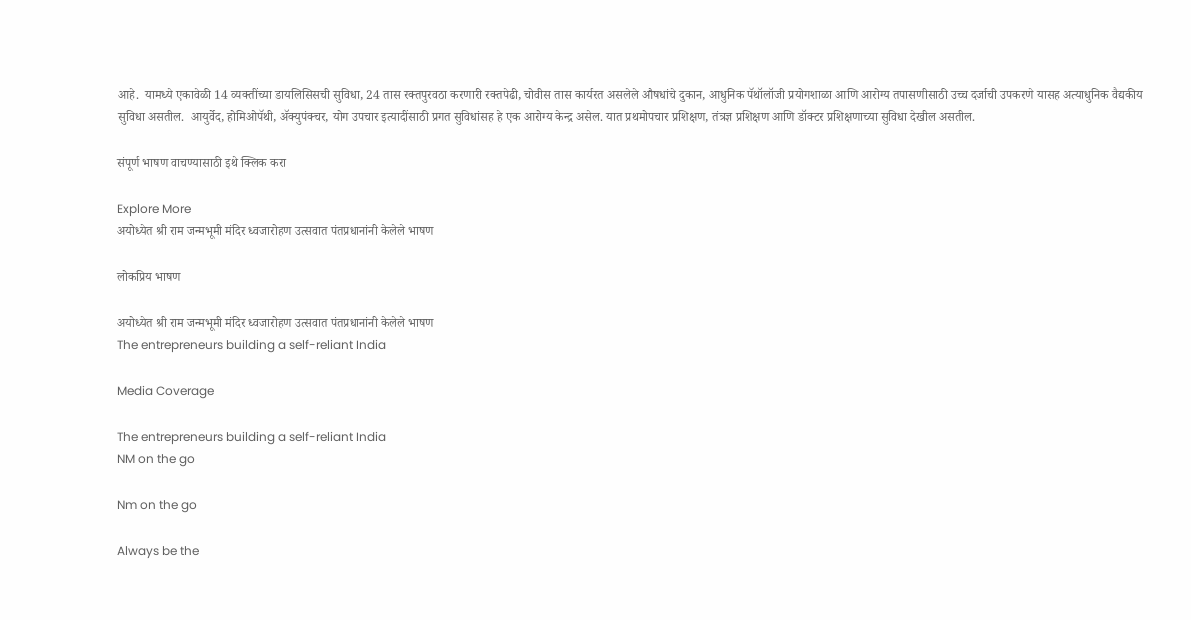आहे.  यामध्ये एकावेळी 14 व्यक्तींच्या डायलिसिसची सुविधा, 24 तास रक्तपुरवठा करणारी रक्तपेढी, चोवीस तास कार्यरत असलेले औषधांचे दुकान, आधुनिक पॅथॉलॉजी प्रयोगशाळा आणि आरोग्य तपासणीसाठी उच्च दर्जाची उपकरणे यासह अत्याधुनिक वैद्यकीय सुविधा असतील.  आयुर्वेद, होमिओपॅथी, ॲक्युपंक्चर, योग उपचार इत्यादींसाठी प्रगत सुविधांसह हे एक आरोग्य केन्द्र असेल. यात प्रथमोपचार प्रशिक्षण, तंत्रज्ञ प्रशिक्षण आणि डॉक्टर प्रशिक्षणाच्या सुविधा देखील असतील.

संपूर्ण भाषण वाचण्यासाठी इथे क्लिक करा

Explore More
अयोध्येत श्री राम जन्मभूमी मंदिर ध्वजारोहण उत्सवात पंतप्रधानांनी केलेले भाषण

लोकप्रिय भाषण

अयोध्येत श्री राम जन्मभूमी मंदिर ध्वजारोहण उत्सवात पंतप्रधानांनी केलेले भाषण
The entrepreneurs building a self-reliant India

Media Coverage

The entrepreneurs building a self-reliant India
NM on the go

Nm on the go

Always be the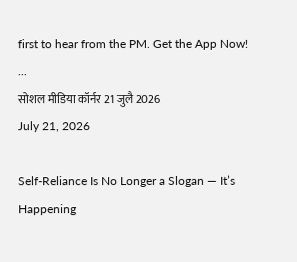first to hear from the PM. Get the App Now!
...
सोशल मीडिया कॉर्नर 21 जुलै 2026
July 21, 2026

Self-Reliance Is No Longer a Slogan — It’s Happening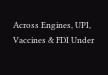Across Engines, UPI, Vaccines & FDI Under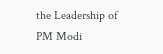the Leadership of PM Modi